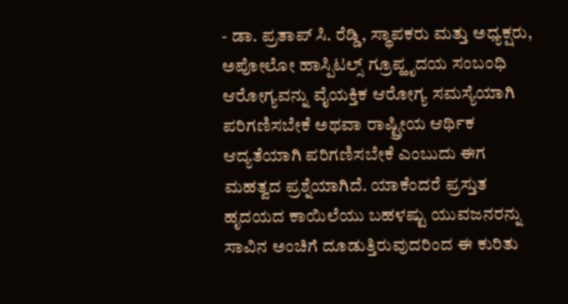- ಡಾ. ಪ್ರತಾಪ್ ಸಿ. ರೆಡ್ಡಿ, ಸ್ಥಾಪಕರು ಮತ್ತು ಅಧ್ಯಕ್ಷರು, ಅಪೋಲೋ ಹಾಸ್ಪಿಟಲ್ಸ್ ಗ್ರೂಪ್ಹೃದಯ ಸಂಬಂಧಿ ಆರೋಗ್ಯವನ್ನು ವೈಯಕ್ತಿಕ ಆರೋಗ್ಯ ಸಮಸ್ಯೆಯಾಗಿ ಪರಿಗಣಿಸಬೇಕೆ ಅಥವಾ ರಾಷ್ಟ್ರೀಯ ಆರ್ಥಿಕ ಆದ್ಯತೆಯಾಗಿ ಪರಿಗಣಿಸಬೇಕೆ ಎಂಬುದು ಈಗ ಮಹತ್ವದ ಪ್ರಶ್ನೆಯಾಗಿದೆ. ಯಾಕೆಂದರೆ ಪ್ರಸ್ತುತ ಹೃದಯದ ಕಾಯಿಲೆಯು ಬಹಳಷ್ಟು ಯುವಜನರನ್ನು ಸಾವಿನ ಅಂಚಿಗೆ ದೂಡುತ್ತಿರುವುದರಿಂದ ಈ ಕುರಿತು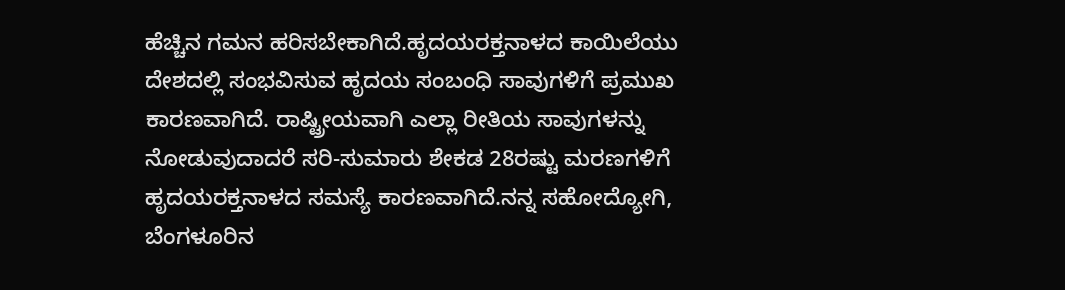ಹೆಚ್ಚಿನ ಗಮನ ಹರಿಸಬೇಕಾಗಿದೆ.ಹೃದಯರಕ್ತನಾಳದ ಕಾಯಿಲೆಯು ದೇಶದಲ್ಲಿ ಸಂಭವಿಸುವ ಹೃದಯ ಸಂಬಂಧಿ ಸಾವುಗಳಿಗೆ ಪ್ರಮುಖ ಕಾರಣವಾಗಿದೆ. ರಾಷ್ಟ್ರೀಯವಾಗಿ ಎಲ್ಲಾ ರೀತಿಯ ಸಾವುಗಳನ್ನು ನೋಡುವುದಾದರೆ ಸರಿ-ಸುಮಾರು ಶೇಕಡ 28ರಷ್ಟು ಮರಣಗಳಿಗೆ ಹೃದಯರಕ್ತನಾಳದ ಸಮಸ್ಯೆ ಕಾರಣವಾಗಿದೆ.ನನ್ನ ಸಹೋದ್ಯೋಗಿ, ಬೆಂಗಳೂರಿನ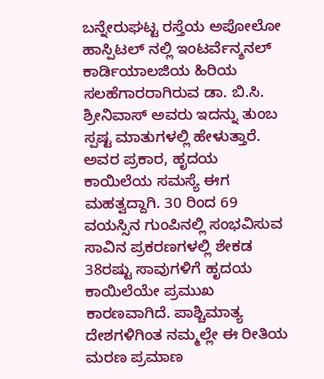ಬನ್ನೇರುಘಟ್ಟ ರಸ್ತೆಯ ಅಪೋಲೋ ಹಾಸ್ಪಿಟಲ್ ನಲ್ಲಿ ಇಂಟರ್ವೆನ್ಶನಲ್ ಕಾರ್ಡಿಯಾಲಜಿಯ ಹಿರಿಯ ಸಲಹೆಗಾರರಾಗಿರುವ ಡಾ. ಬಿ.ಸಿ. ಶ್ರೀನಿವಾಸ್ ಅವರು ಇದನ್ನು ತುಂಬ ಸ್ಪಷ್ಟ ಮಾತುಗಳಲ್ಲಿ ಹೇಳುತ್ತಾರೆ. ಅವರ ಪ್ರಕಾರ, ಹೃದಯ ಕಾಯಿಲೆಯ ಸಮಸ್ಯೆ ಈಗ ಮಹತ್ವದ್ದಾಗಿ. 30 ರಿಂದ 69 ವಯಸ್ಸಿನ ಗುಂಪಿನಲ್ಲಿ ಸಂಭವಿಸುವ ಸಾವಿನ ಪ್ರಕರಣಗಳಲ್ಲಿ ಶೇಕಡ 38ರಷ್ಟು ಸಾವುಗಳಿಗೆ ಹೃದಯ ಕಾಯಿಲೆಯೇ ಪ್ರಮುಖ ಕಾರಣವಾಗಿದೆ. ಪಾಶ್ಚಿಮಾತ್ಯ ದೇಶಗಳಿಗಿಂತ ನಮ್ಮಲ್ಲೇ ಈ ರೀತಿಯ ಮರಣ ಪ್ರಮಾಣ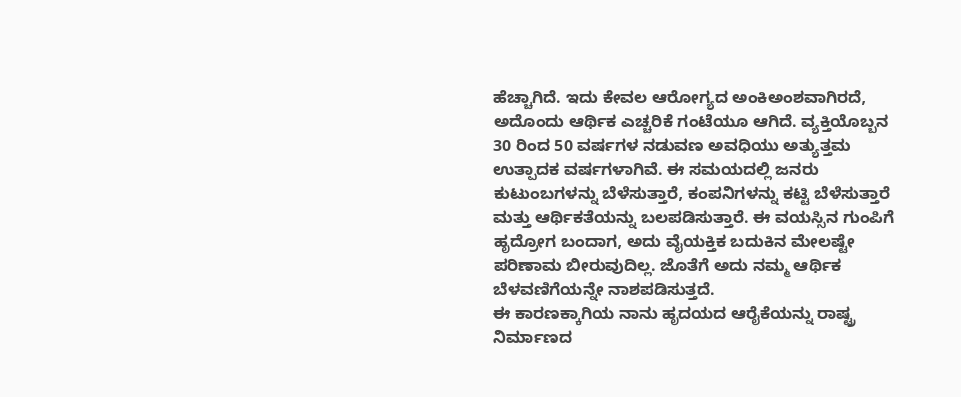ಹೆಚ್ಚಾಗಿದೆ. ಇದು ಕೇವಲ ಆರೋಗ್ಯದ ಅಂಕಿಅಂಶವಾಗಿರದೆ, ಅದೊಂದು ಆರ್ಥಿಕ ಎಚ್ಚರಿಕೆ ಗಂಟೆಯೂ ಆಗಿದೆ. ವ್ಯಕ್ತಿಯೊಬ್ಬನ 30 ರಿಂದ 50 ವರ್ಷಗಳ ನಡುವಣ ಅವಧಿಯು ಅತ್ಯುತ್ತಮ ಉತ್ಪಾದಕ ವರ್ಷಗಳಾಗಿವೆ. ಈ ಸಮಯದಲ್ಲಿ ಜನರು ಕುಟುಂಬಗಳನ್ನು ಬೆಳೆಸುತ್ತಾರೆ, ಕಂಪನಿಗಳನ್ನು ಕಟ್ಟಿ ಬೆಳೆಸುತ್ತಾರೆ ಮತ್ತು ಆರ್ಥಿಕತೆಯನ್ನು ಬಲಪಡಿಸುತ್ತಾರೆ. ಈ ವಯಸ್ಸಿನ ಗುಂಪಿಗೆ ಹೃದ್ರೋಗ ಬಂದಾಗ, ಅದು ವೈಯಕ್ತಿಕ ಬದುಕಿನ ಮೇಲಷ್ಟೇ ಪರಿಣಾಮ ಬೀರುವುದಿಲ್ಲ. ಜೊತೆಗೆ ಅದು ನಮ್ಮ ಆರ್ಥಿಕ ಬೆಳವಣಿಗೆಯನ್ನೇ ನಾಶಪಡಿಸುತ್ತದೆ.
ಈ ಕಾರಣಕ್ಕಾಗಿಯ ನಾನು ಹೃದಯದ ಆರೈಕೆಯನ್ನು ರಾಷ್ಟ್ರ ನಿರ್ಮಾಣದ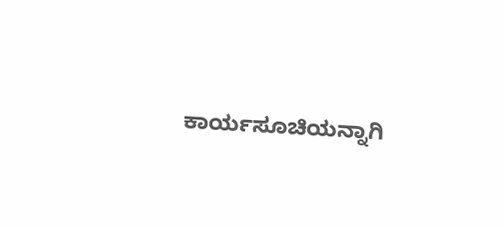ಕಾರ್ಯಸೂಚಿಯನ್ನಾಗಿ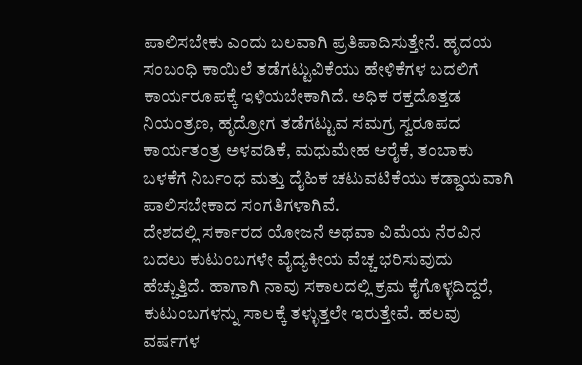ಪಾಲಿಸಬೇಕು ಎಂದು ಬಲವಾಗಿ ಪ್ರತಿಪಾದಿಸುತ್ತೇನೆ. ಹೃದಯ ಸಂಬಂಧಿ ಕಾಯಿಲೆ ತಡೆಗಟ್ಟುವಿಕೆಯು ಹೇಳಿಕೆಗಳ ಬದಲಿಗೆ ಕಾರ್ಯರೂಪಕ್ಕೆ ಇಳಿಯಬೇಕಾಗಿದೆ. ಅಧಿಕ ರಕ್ತದೊತ್ತಡ ನಿಯಂತ್ರಣ, ಹೃದ್ರೋಗ ತಡೆಗಟ್ಟುವ ಸಮಗ್ರ ಸ್ವರೂಪದ ಕಾರ್ಯತಂತ್ರ ಅಳವಡಿಕೆ, ಮಧುಮೇಹ ಆರೈಕೆ, ತಂಬಾಕು ಬಳಕೆಗೆ ನಿರ್ಬಂಧ ಮತ್ತು ದೈಹಿಕ ಚಟುವಟಿಕೆಯು ಕಡ್ಡಾಯವಾಗಿ ಪಾಲಿಸಬೇಕಾದ ಸಂಗತಿಗಳಾಗಿವೆ.
ದೇಶದಲ್ಲಿ ಸರ್ಕಾರದ ಯೋಜನೆ ಅಥವಾ ವಿಮೆಯ ನೆರವಿನ ಬದಲು ಕುಟುಂಬಗಳೇ ವೈದ್ಯಕೀಯ ವೆಚ್ಚ ಭರಿಸುವುದು ಹೆಚ್ಚುತ್ತಿದೆ. ಹಾಗಾಗಿ ನಾವು ಸಕಾಲದಲ್ಲಿ ಕ್ರಮ ಕೈಗೊಳ್ಳದಿದ್ದರೆ, ಕುಟುಂಬಗಳನ್ನು ಸಾಲಕ್ಕೆ ತಳ್ಳುತ್ತಲೇ ಇರುತ್ತೇವೆ. ಹಲವು ವರ್ಷಗಳ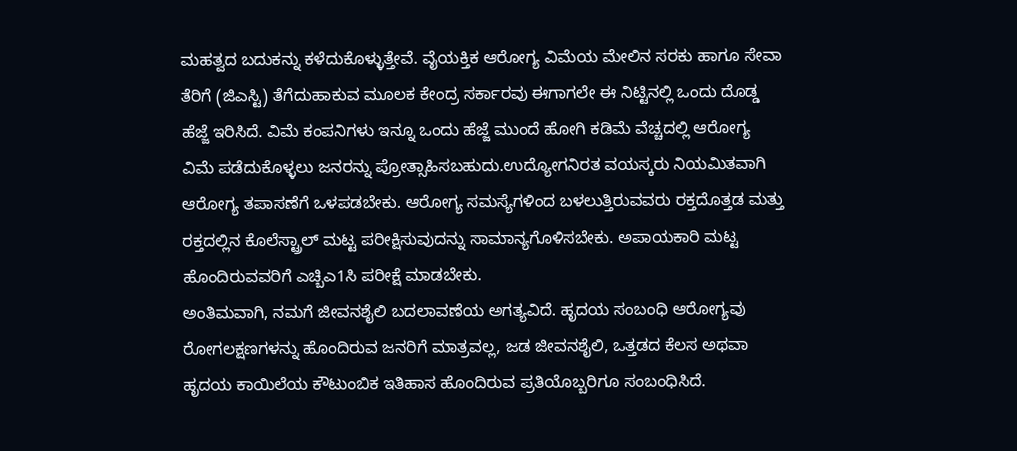ಮಹತ್ವದ ಬದುಕನ್ನು ಕಳೆದುಕೊಳ್ಳುತ್ತೇವೆ. ವೈಯಕ್ತಿಕ ಆರೋಗ್ಯ ವಿಮೆಯ ಮೇಲಿನ ಸರಕು ಹಾಗೂ ಸೇವಾ ತೆರಿಗೆ (ಜಿಎಸ್ಟಿ) ತೆಗೆದುಹಾಕುವ ಮೂಲಕ ಕೇಂದ್ರ ಸರ್ಕಾರವು ಈಗಾಗಲೇ ಈ ನಿಟ್ಟಿನಲ್ಲಿ ಒಂದು ದೊಡ್ಡ ಹೆಜ್ಜೆ ಇರಿಸಿದೆ. ವಿಮೆ ಕಂಪನಿಗಳು ಇನ್ನೂ ಒಂದು ಹೆಜ್ಜೆ ಮುಂದೆ ಹೋಗಿ ಕಡಿಮೆ ವೆಚ್ಚದಲ್ಲಿ ಆರೋಗ್ಯ ವಿಮೆ ಪಡೆದುಕೊಳ್ಳಲು ಜನರನ್ನು ಪ್ರೋತ್ಸಾಹಿಸಬಹುದು.ಉದ್ಯೋಗನಿರತ ವಯಸ್ಕರು ನಿಯಮಿತವಾಗಿ ಆರೋಗ್ಯ ತಪಾಸಣೆಗೆ ಒಳಪಡಬೇಕು. ಆರೋಗ್ಯ ಸಮಸ್ಯೆಗಳಿಂದ ಬಳಲುತ್ತಿರುವವರು ರಕ್ತದೊತ್ತಡ ಮತ್ತು ರಕ್ತದಲ್ಲಿನ ಕೊಲೆಸ್ಟ್ರಾಲ್ ಮಟ್ಟ ಪರೀಕ್ಷಿಸುವುದನ್ನು ಸಾಮಾನ್ಯಗೊಳಿಸಬೇಕು. ಅಪಾಯಕಾರಿ ಮಟ್ಟ ಹೊಂದಿರುವವರಿಗೆ ಎಚ್ಬಿಎ1ಸಿ ಪರೀಕ್ಷೆ ಮಾಡಬೇಕು.
ಅಂತಿಮವಾಗಿ, ನಮಗೆ ಜೀವನಶೈಲಿ ಬದಲಾವಣೆಯ ಅಗತ್ಯವಿದೆ. ಹೃದಯ ಸಂಬಂಧಿ ಆರೋಗ್ಯವು ರೋಗಲಕ್ಷಣಗಳನ್ನು ಹೊಂದಿರುವ ಜನರಿಗೆ ಮಾತ್ರವಲ್ಲ, ಜಡ ಜೀವನಶೈಲಿ, ಒತ್ತಡದ ಕೆಲಸ ಅಥವಾ ಹೃದಯ ಕಾಯಿಲೆಯ ಕೌಟುಂಬಿಕ ಇತಿಹಾಸ ಹೊಂದಿರುವ ಪ್ರತಿಯೊಬ್ಬರಿಗೂ ಸಂಬಂಧಿಸಿದೆ.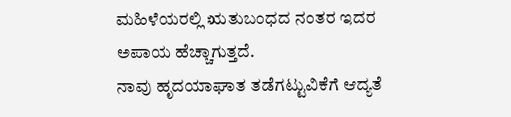ಮಹಿಳೆಯರಲ್ಲಿ ಋತುಬಂಧದ ನಂತರ ಇದರ ಅಪಾಯ ಹೆಚ್ಚಾಗುತ್ತದೆ.
ನಾವು ಹೃದಯಾಘಾತ ತಡೆಗಟ್ಟುವಿಕೆಗೆ ಆದ್ಯತೆ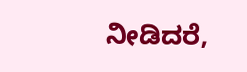ನೀಡಿದರೆ,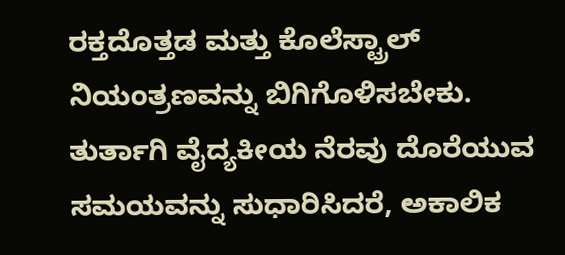ರಕ್ತದೊತ್ತಡ ಮತ್ತು ಕೊಲೆಸ್ಟ್ರಾಲ್ ನಿಯಂತ್ರಣವನ್ನು ಬಿಗಿಗೊಳಿಸಬೇಕು. ತುರ್ತಾಗಿ ವೈದ್ಯಕೀಯ ನೆರವು ದೊರೆಯುವ ಸಮಯವನ್ನು ಸುಧಾರಿಸಿದರೆ, ಅಕಾಲಿಕ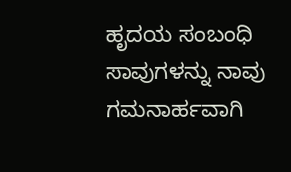ಹೃದಯ ಸಂಬಂಧಿ ಸಾವುಗಳನ್ನು ನಾವು ಗಮನಾರ್ಹವಾಗಿ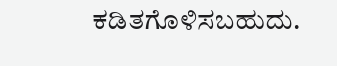ಕಡಿತಗೊಳಿಸಬಹುದು.